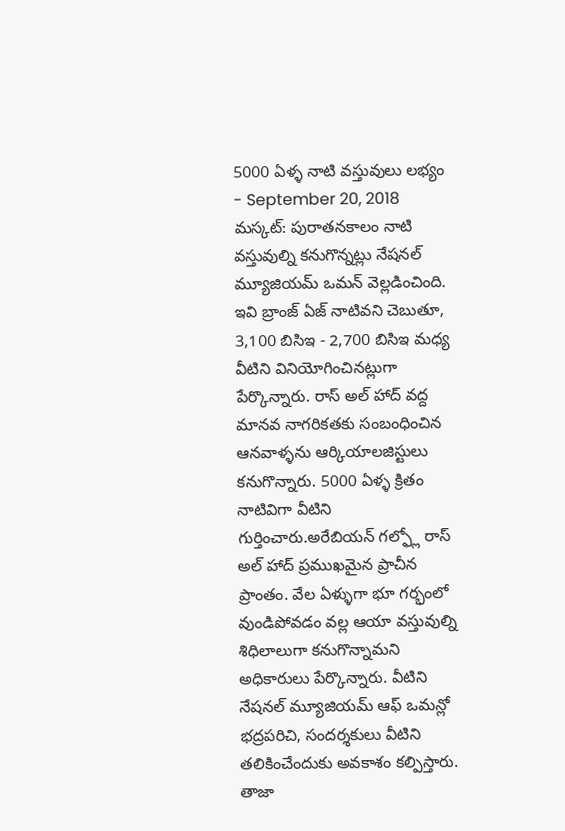5000 ఏళ్ళ నాటి వస్తువులు లభ్యం
- September 20, 2018
మస్కట్: పురాతనకాలం నాటి వస్తువుల్ని కనుగొన్నట్లు నేషనల్ మ్యూజియమ్ ఒమన్ వెల్లడించింది. ఇవి బ్రాంజ్ ఏజ్ నాటివని చెబుతూ, 3,100 బిసిఇ - 2,700 బిసిఇ మధ్య వీటిని వినియోగించినట్లుగా పేర్కొన్నారు. రాస్ అల్ హాద్ వద్ద మానవ నాగరికతకు సంబంధించిన ఆనవాళ్ళను ఆర్కియాలజిస్టులు కనుగొన్నారు. 5000 ఏళ్ళ క్రితం నాటివిగా వీటిని గుర్తించారు.అరేబియన్ గల్ఫ్లో రాస్ అల్ హాద్ ప్రముఖమైన ప్రాచీన ప్రాంతం. వేల ఏళ్ళుగా భూ గర్భంలో వుండిపోవడం వల్ల ఆయా వస్తువుల్ని శిధిలాలుగా కనుగొన్నామని అధికారులు పేర్కొన్నారు. వీటిని నేషనల్ మ్యూజియమ్ ఆఫ్ ఒమన్లో భద్రపరిచి, సందర్శకులు వీటిని తలికించేందుకు అవకాశం కల్పిస్తారు.
తాజా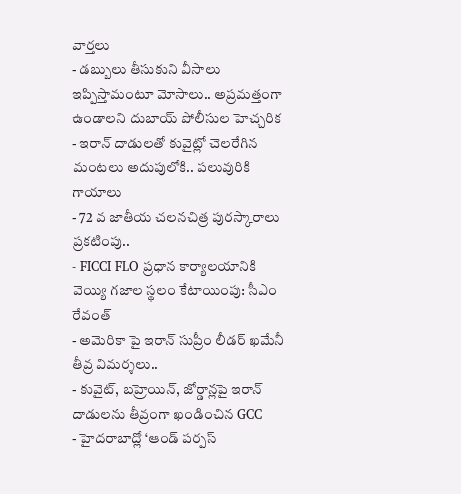వార్తలు
- డబ్బులు తీసుకుని వీసాలు ఇప్పిస్తామంటూ మోసాలు.. అప్రమత్తంగా ఉండాలని దుబాయ్ పోలీసుల హెచ్చరిక
- ఇరాన్ దాడులతో కువైట్లో చెలరేగిన మంటలు అదుపులోకి.. పలువురికి గాయాలు
- 72 వ జాతీయ చలనచిత్ర పురస్కారాలు ప్రకటింపు..
- FICCI FLO ప్రధాన కార్యాలయానికి వెయ్యి గజాల స్థలం కేటాయింపు: సీఎం రేవంత్
- అమెరికా పై ఇరాన్ సుప్రీం లీడర్ ఖమేనీ తీవ్ర విమర్శలు..
- కువైట్, బహ్రెయిన్, జోర్డాన్లపై ఇరాన్ దాడులను తీవ్రంగా ఖండించిన GCC
- హైదరాబాద్లో ‘ఆండ్ పర్పస్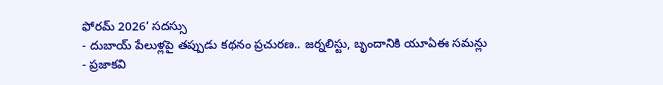ఫోరమ్ 2026’ సదస్సు
- దుబాయ్ పేలుళ్లపై తప్పుడు కథనం ప్రచురణ.. జర్నలిస్టు, బృందానికి యూఏఈ సమన్లు
- ప్రజాకవి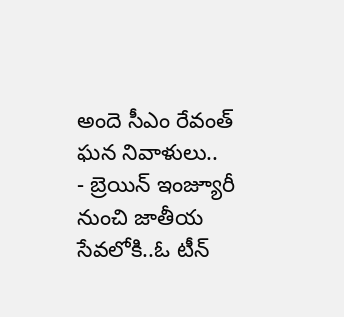అందె సీఎం రేవంత్ ఘన నివాళులు..
- బ్రెయిన్ ఇంజ్యూరీ నుంచి జాతీయ సేవలోకి..ఓ టీన్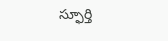స్ఫూర్తి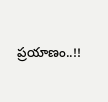ప్రయాణం..!!